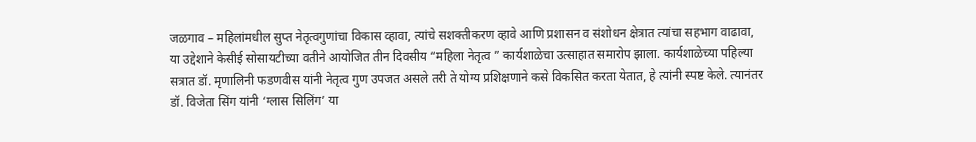जळगाव – महिलांमधील सुप्त नेतृत्वगुणांचा विकास व्हावा, त्यांचे सशक्तीकरण व्हावे आणि प्रशासन व संशोधन क्षेत्रात त्यांचा सहभाग वाढावा, या उद्देशाने केसीई सोसायटीच्या वतीने आयोजित तीन दिवसीय “महिला नेतृत्व ” कार्यशाळेचा उत्साहात समारोप झाला. कार्यशाळेच्या पहिल्या सत्रात डॉ. मृणालिनी फडणवीस यांनी नेतृत्व गुण उपजत असले तरी ते योग्य प्रशिक्षणाने कसे विकसित करता येतात, हे त्यांनी स्पष्ट केले. त्यानंतर डॉ. विजेता सिंग यांनी ‘ग्लास सिलिंग’ या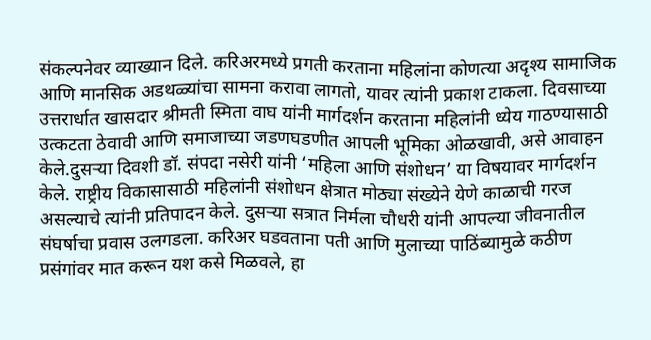संकल्पनेवर व्याख्यान दिले. करिअरमध्ये प्रगती करताना महिलांना कोणत्या अदृश्य सामाजिक आणि मानसिक अडथळ्यांचा सामना करावा लागतो, यावर त्यांनी प्रकाश टाकला. दिवसाच्या उत्तरार्धात खासदार श्रीमती स्मिता वाघ यांनी मार्गदर्शन करताना महिलांनी ध्येय गाठण्यासाठी उत्कटता ठेवावी आणि समाजाच्या जडणघडणीत आपली भूमिका ओळखावी, असे आवाहन केले.दुसऱ्या दिवशी डॉ. संपदा नसेरी यांनी ‘महिला आणि संशोधन’ या विषयावर मार्गदर्शन केले. राष्ट्रीय विकासासाठी महिलांनी संशोधन क्षेत्रात मोठ्या संख्येने येणे काळाची गरज असल्याचे त्यांनी प्रतिपादन केले. दुसऱ्या सत्रात निर्मला चौधरी यांनी आपल्या जीवनातील संघर्षाचा प्रवास उलगडला. करिअर घडवताना पती आणि मुलाच्या पाठिंब्यामुळे कठीण प्रसंगांवर मात करून यश कसे मिळवले, हा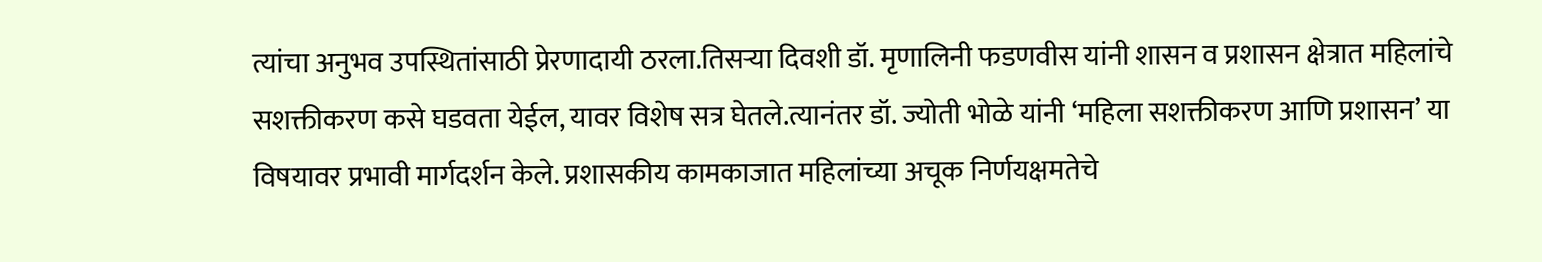त्यांचा अनुभव उपस्थितांसाठी प्रेरणादायी ठरला.तिसऱ्या दिवशी डॉ. मृणालिनी फडणवीस यांनी शासन व प्रशासन क्षेत्रात महिलांचे सशक्तीकरण कसे घडवता येईल, यावर विशेष सत्र घेतले.त्यानंतर डॉ. ज्योती भोळे यांनी ‘महिला सशक्तीकरण आणि प्रशासन’ या विषयावर प्रभावी मार्गदर्शन केले. प्रशासकीय कामकाजात महिलांच्या अचूक निर्णयक्षमतेचे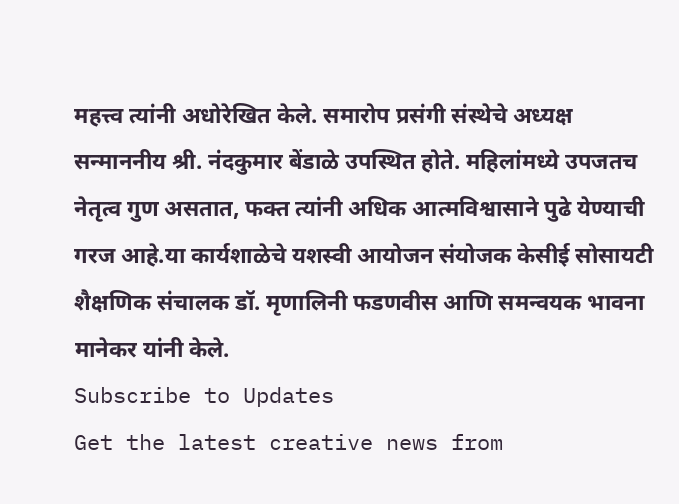महत्त्व त्यांनी अधोरेखित केले. समारोप प्रसंगी संस्थेचे अध्यक्ष सन्माननीय श्री. नंदकुमार बेंडाळे उपस्थित होते. महिलांमध्ये उपजतच नेतृत्व गुण असतात, फक्त त्यांनी अधिक आत्मविश्वासाने पुढे येण्याची गरज आहे.या कार्यशाळेचे यशस्वी आयोजन संयोजक केसीई सोसायटी शैक्षणिक संचालक डॉ. मृणालिनी फडणवीस आणि समन्वयक भावना मानेकर यांनी केले.
Subscribe to Updates
Get the latest creative news from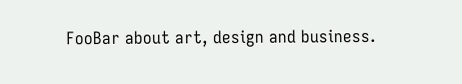FooBar about art, design and business.